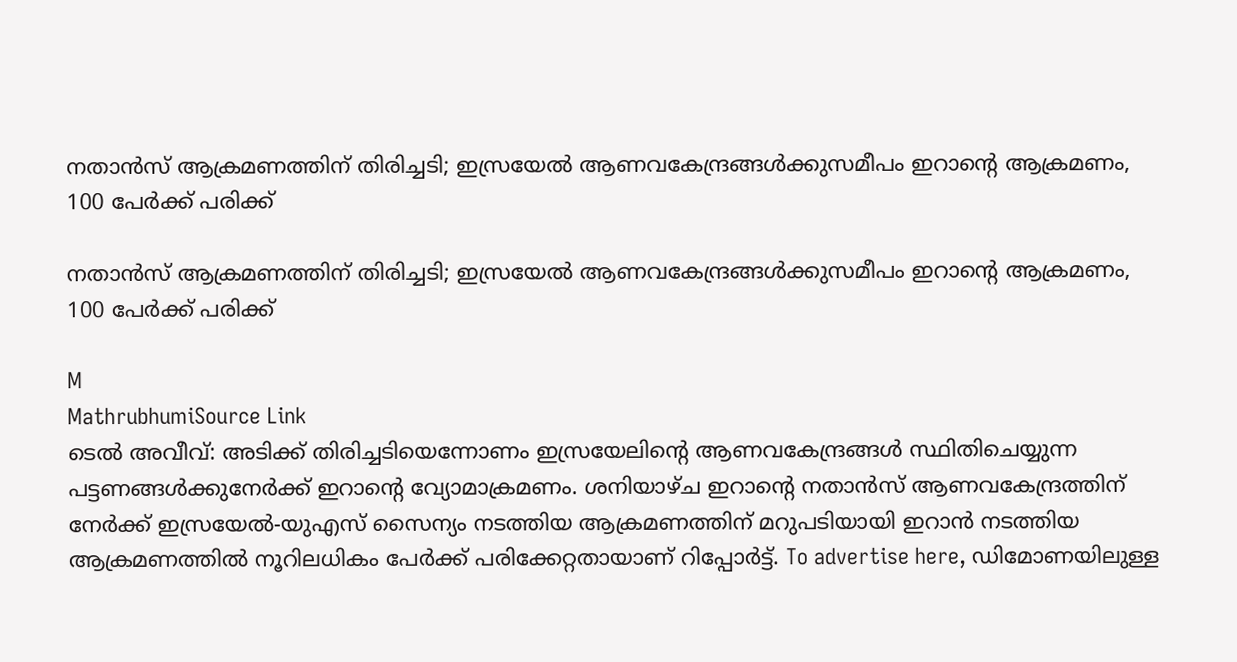നതാൻസ് ആക്രമണത്തിന് തിരിച്ചടി; ഇസ്രയേൽ ആണവകേന്ദ്രങ്ങൾക്കുസമീപം ഇറാന്‍റെ ആക്രമണം, 100 പേർക്ക് പരിക്ക്

നതാൻസ് ആക്രമണത്തിന് തിരിച്ചടി; ഇസ്രയേൽ ആണവകേന്ദ്രങ്ങൾക്കുസമീപം ഇറാന്‍റെ ആക്രമണം, 100 പേർക്ക് പരിക്ക്

M
MathrubhumiSource Link
ടെൽ അവീവ്: അടിക്ക് തിരിച്ചടിയെന്നോണം ഇസ്രയേലിന്‍റെ ആണവകേന്ദ്രങ്ങൾ സ്ഥിതിചെയ്യുന്ന പട്ടണങ്ങൾക്കുനേർക്ക് ഇറാന്‍റെ വ്യോമാക്രമണം. ശനിയാഴ്ച ഇറാന്‍റെ നതാൻസ് ആണവകേന്ദ്രത്തിന് നേർക്ക് ഇസ്രയേൽ-യുഎസ് സൈന്യം നടത്തിയ ആക്രമണത്തിന് മറുപടിയായി ഇറാൻ നടത്തിയ ആക്രമണത്തിൽ നൂറിലധികം പേർക്ക് പരിക്കേറ്റതായാണ് റിപ്പോർട്ട്. To advertise here, ഡിമോണയിലുള്ള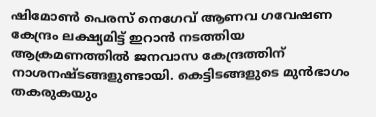ഷിമോൺ പെരസ് നെഗേവ് ആണവ ഗവേഷണ കേന്ദ്രം ലക്ഷ്യമിട്ട് ഇറാൻ നടത്തിയ ആക്രമണത്തിൽ ജനവാസ കേന്ദ്രത്തിന് നാശനഷ്ടങ്ങളുണ്ടായി. കെട്ടിടങ്ങളുടെ മുൻഭാഗം തകരുകയും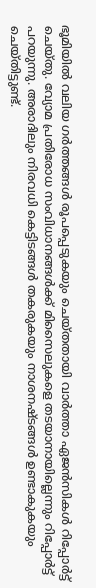ഭൂമിയിൽ വലിയ ഗർത്തങ്ങൾ രൂപപ്പെടുകയും ചെയ്തതായി വാർത്താ ഏജൻസികൾ റിപ്പോർട്ട് ചെയ്തു. വ്യോമ പ്രതിരോധ സംവിധാനങ്ങൾക്ക് മിസൈലുകളെ തടയാനായില്ലെന്നും റിപ്പോർട്ട് പറയുന്നു. അരാദിലും നിരവധി കെട്ടിടങ്ങൾ തകരുകയും നാശനഷ്ടങ്ങൾ ഉണ്ടാകുകയും ചെയ്തിട്ടുണ്ട്.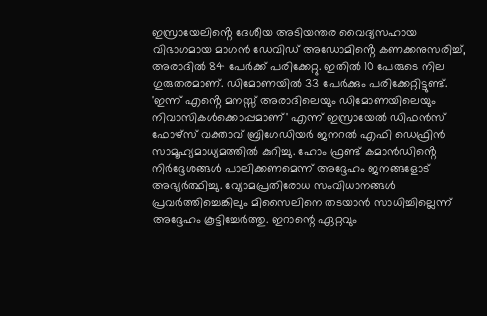ഇസ്രായേലിൻ്റെ ദേശീയ അടിയന്തര വൈദ്യസഹായ വിഭാഗമായ മാഗൻ ഡേവിഡ് അഡോമിൻ്റെ കണക്കനുസരിച്ച്, അരാദിൽ 84 പേർക്ക് പരിക്കേറ്റു. ഇതിൽ 10 പേരുടെ നില ഗുരുതരമാണ്. ഡിമോണയിൽ 33 പേർക്കും പരിക്കേറ്റിട്ടുണ്ട്. 'ഇന്ന് എൻ്റെ മനസ്സ് അരാദിലെയും ഡിമോണയിലെയും നിവാസികൾക്കൊപ്പമാണ്' എന്ന് ഇസ്രായേൽ ഡിഫൻസ് ഫോഴ്‌സ് വക്താവ് ബ്രിഗേഡിയർ ജനറൽ എഫി ഡെഫ്രിൻ സാമൂഹ്യമാധ്യമത്തിൽ കുറിച്ചു. ഹോം ഫ്രണ്ട് കമാൻഡിൻ്റെ നിർദ്ദേശങ്ങൾ പാലിക്കണമെന്ന് അദ്ദേഹം ജനങ്ങളോട് അഭ്യർത്ഥിച്ചു. വ്യോമപ്രതിരോധ സംവിധാനങ്ങൾ പ്രവർത്തിച്ചെങ്കിലും മിസൈലിനെ തടയാൻ സാധിച്ചില്ലെന്ന് അദ്ദേഹം കൂട്ടിച്ചേർത്തു. ഇറാന്റെ ഏറ്റവും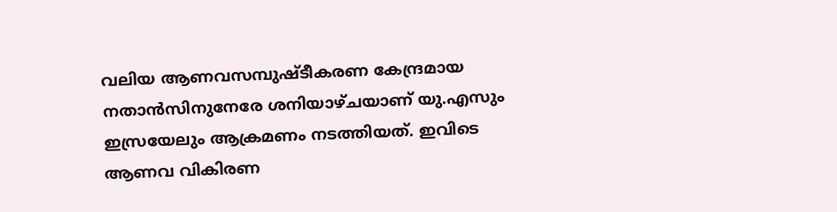വലിയ ആണവസമ്പുഷ്ടീകരണ കേന്ദ്രമായ നതാൻസിനുനേരേ ശനിയാഴ്ചയാണ് യു.എസും ഇസ്രയേലും ആക്രമണം നടത്തിയത്. ഇവിടെ ആണവ വികിരണ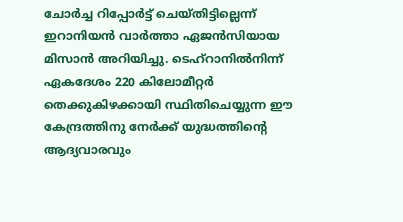ചോർച്ച റിപ്പോർട്ട് ചെയ്തിട്ടില്ലെന്ന് ഇറാനിയൻ വാർത്താ ഏജൻസിയായ മിസാൻ അറിയിച്ചു. ടെഹ്‌റാനിൽനിന്ന് ഏകദേശം 220 കിലോമീറ്റർ തെക്കുകിഴക്കായി സ്ഥിതിചെയ്യുന്ന ഈ കേന്ദ്രത്തിനു നേർക്ക് യുദ്ധത്തിന്റെ ആദ്യവാരവും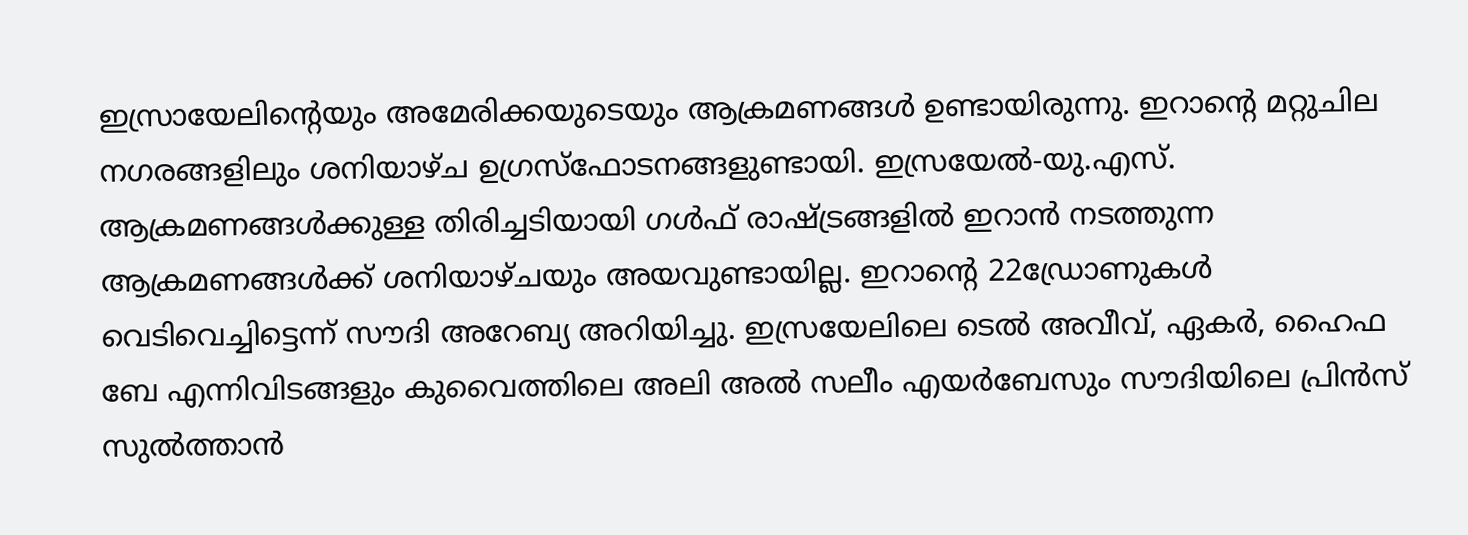ഇസ്രായേലിൻ്റെയും അമേരിക്കയുടെയും ആക്രമണങ്ങൾ ഉണ്ടായിരുന്നു. ഇറാന്‍റെ മറ്റുചില നഗരങ്ങളിലും ശനിയാഴ്ച ഉഗ്രസ്ഫോടനങ്ങളുണ്ടായി. ഇസ്രയേൽ-യു.എസ്. ആക്രമണങ്ങൾക്കുള്ള തിരിച്ചടിയായി ഗൾഫ് രാഷ്ട്രങ്ങളിൽ ഇറാൻ നടത്തുന്ന ആക്രമണങ്ങൾക്ക് ശനിയാഴ്ചയും അയവുണ്ടായില്ല. ഇറാന്റെ 22ഡ്രോണുകൾ വെടിവെച്ചിട്ടെന്ന് സൗദി അറേബ്യ അറിയിച്ചു. ഇസ്രയേലിലെ ടെൽ അവീവ്, ഏകർ, ഹൈഫ ബേ എന്നിവിടങ്ങളും കുവൈത്തിലെ അലി അൽ സലീം എയർബേസും സൗദിയിലെ പ്രിൻസ് സുൽത്താൻ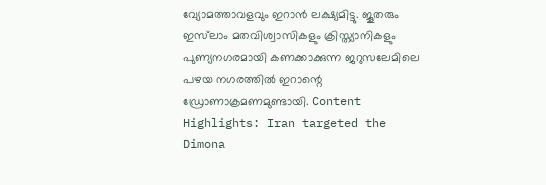വ്യോമത്താവളവും ഇറാൻ ലക്ഷ്യമിട്ടു. ജൂതരും ഇസ്‌ലാം മതവിശ്വാസികളും ക്രിസ്ത്യാനികളും പുണ്യനഗരമായി കണക്കാക്കുന്ന ജറുസലേമിലെ പഴയ നഗരത്തിൽ ഇറാന്റെ ഡ്രോണാക്രമണമുണ്ടായി. Content Highlights: Iran targeted the Dimona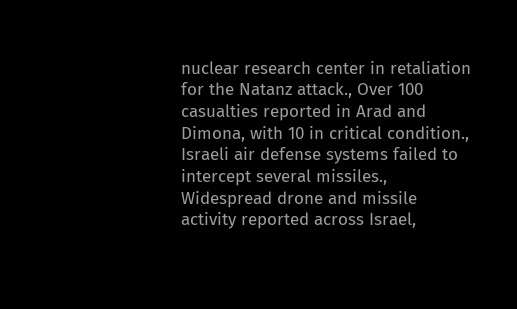nuclear research center in retaliation for the Natanz attack., Over 100 casualties reported in Arad and Dimona, with 10 in critical condition., Israeli air defense systems failed to intercept several missiles., Widespread drone and missile activity reported across Israel,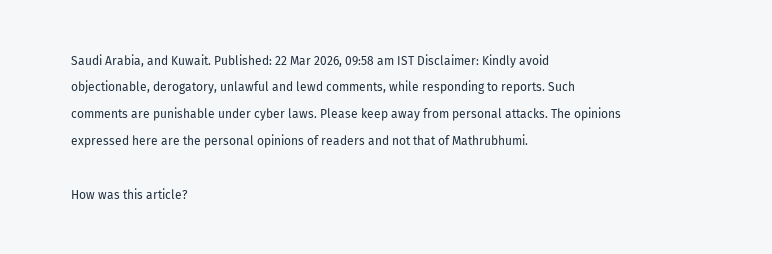Saudi Arabia, and Kuwait. Published: 22 Mar 2026, 09:58 am IST Disclaimer: Kindly avoid objectionable, derogatory, unlawful and lewd comments, while responding to reports. Such comments are punishable under cyber laws. Please keep away from personal attacks. The opinions expressed here are the personal opinions of readers and not that of Mathrubhumi.

How was this article?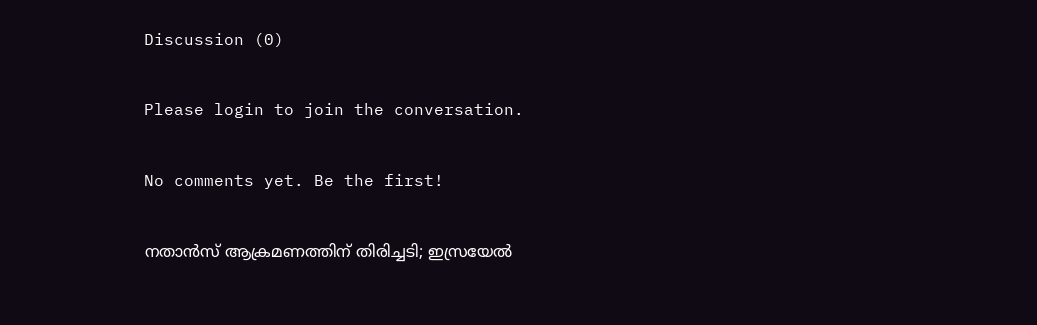Discussion (0)

Please login to join the conversation.

No comments yet. Be the first!

നതാൻസ് ആക്രമണത്തിന് തിരിച്ചടി; ഇസ്രയേൽ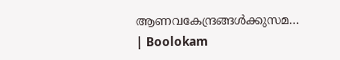ആണവകേന്ദ്രങ്ങൾക്കുസമ… | Boolokam